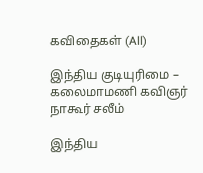கவிதைகள் (All)

இந்திய குடியுரிமை – கலைமாமணி கவிஞர் நாகூர் சலீம்

இந்திய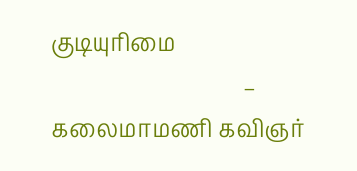குடியுரிமை
                                  – கலைமாமணி கவிஞர்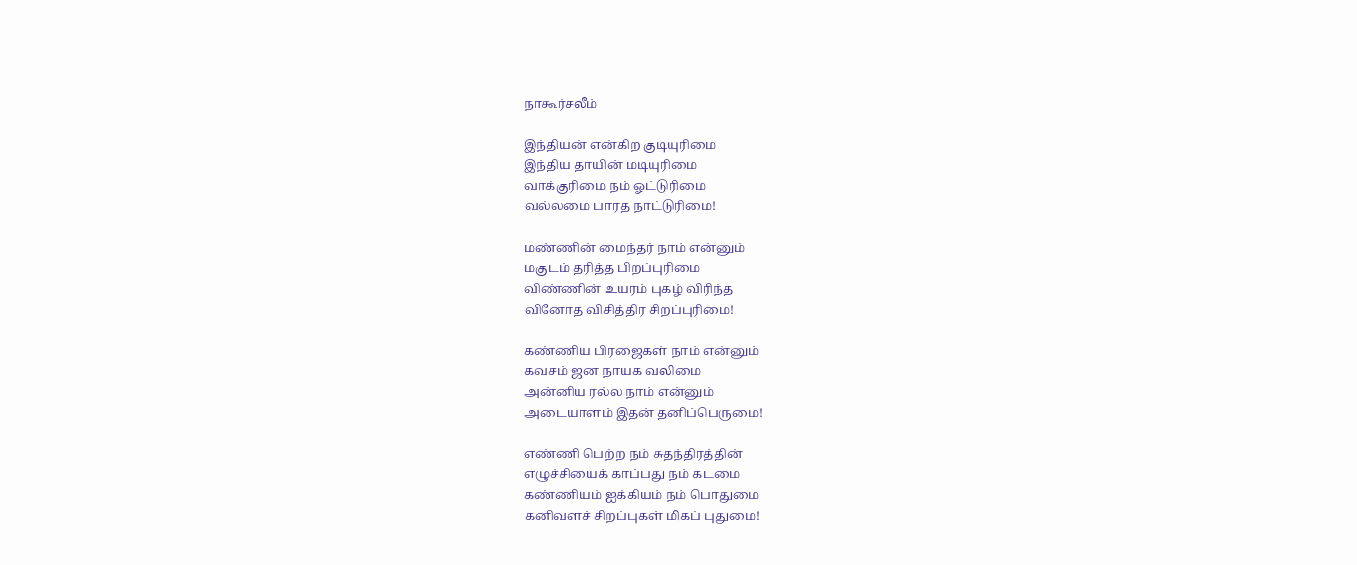நாகூர்சலீம்

இந்தியன் என்கிற குடியுரிமை
இந்திய தாயின் மடியுரிமை
வாக்குரிமை நம் ஓட்டுரிமை
வல்லமை பாரத நாட்டுரிமை!

மண்ணின் மைந்தர் நாம் என்னும்
மகுடம் தரித்த பிறப்புரிமை
விண்ணின் உயரம் புகழ் விரிந்த
வினோத விசித்திர சிறப்புரிமை!

கண்ணிய பிரஜைகள் நாம் என்னும்
கவசம் ஜன நாயக வலிமை
அன்னிய ரல்ல நாம் என்னும்
அடையாளம் இதன் தனிப்பெருமை!

எண்ணி பெற்ற நம் சுதந்திரத்தின்
எழுச்சியைக் காப்பது நம் கடமை
கண்ணியம் ஐக்கியம் நம் பொதுமை
கனிவளச் சிறப்புகள் மிகப் புதுமை!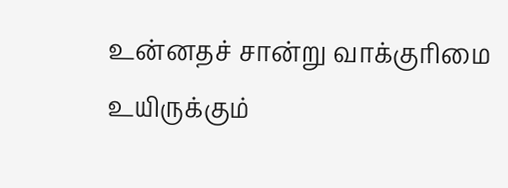உன்னதச் சான்று வாக்குரிமை
உயிருக்கும்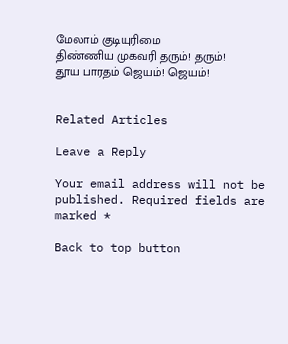மேலாம் குடியுரிமை
திண்ணிய முகவரி தரும்! தரும்!
தூய பாரதம் ஜெயம்! ஜெயம்!


Related Articles

Leave a Reply

Your email address will not be published. Required fields are marked *

Back to top button